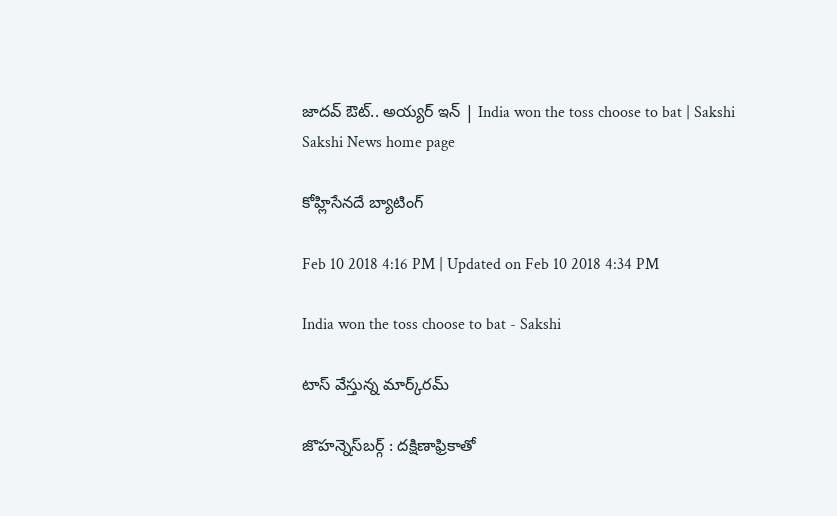జాదవ్‌ ఔట్‌.. అయ్యర్‌ ఇన్‌ | India won the toss choose to bat | Sakshi
Sakshi News home page

కోహ్లిసేనదే బ్యాటింగ్‌

Feb 10 2018 4:16 PM | Updated on Feb 10 2018 4:34 PM

India won the toss choose to bat - Sakshi

టాస్‌ వేస్తున్న మార్క్‌రమ్‌

జొహన్నెస్‌బర్గ్‌ : దక్షిణాఫ్రికాతో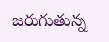జరుగుతున్న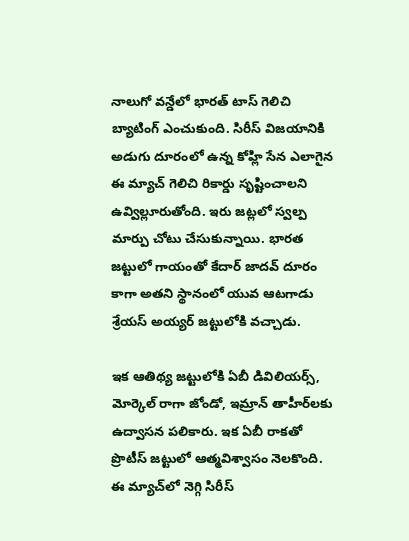నాలుగో వన్డేలో భారత్‌ టాస్‌ గెలిచి బ్యాటింగ్‌ ఎంచుకుంది. సిరీస్‌ విజయానికి అడుగు దూరంలో ఉన్న కోహ్లి సేన ఎలాగైన ఈ మ్యాచ్‌ గెలిచి రికార్డు సృష్టించాలని ఉవ్విల్లూరుతోంది. ఇరు జట్లలో స్వల్ప మార్పు చోటు చేసుకున్నాయి. భారత జట్టులో గాయంతో కేదార్‌ జాదవ్‌ దూరం కాగా అతని స్థానంలో యువ ఆటగాడు శ్రేయస్‌ అయ్యర్‌ జట్టులోకి వచ్చాడు.

ఇక ఆతిథ్య జట్టులోకి ఏబీ డివిలియర్స్‌, మోర్కెల్‌ రాగా జోండో, ఇమ్రాన్‌ తాహీర్‌లకు ఉద్వాసన పలికారు. ఇక ఏబీ రాకతో ప్రొటీస్‌ జట్టులో ఆత్మవిశ్వాసం నెలకొంది. ఈ మ్యాచ్‌లో నెగ్గి సిరీస్‌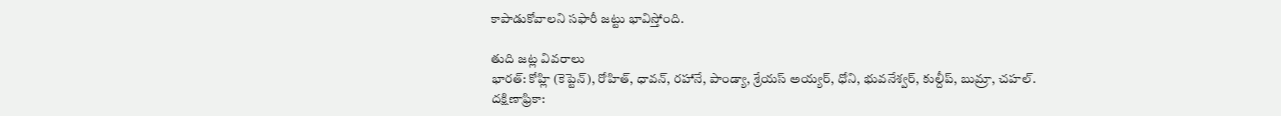కాపాడుకోవాలని సఫారీ జట్టు భావిస్తోంది.

తుది జట్ల వివరాలు
భారత్‌: కోహ్లి (కెప్టెన్‌), రోహిత్, ధావన్, రహానే, పాండ్యా, శ్రేయస్‌ అయ్యర్‌, ధోని, భువనేశ్వర్, కుల్దీప్, బుమ్రా, చహల్‌.
దక్షిణాఫ్రికా: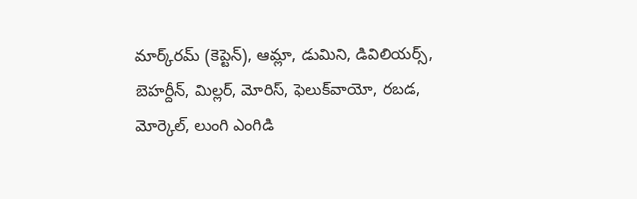మార్క్‌రమ్‌ (కెప్టెన్‌), ఆమ్లా, డుమిని, డివిలియర్స్, బెహర్దీన్, మిల్లర్, మోరిస్, ఫెలుక్‌వాయో, రబడ, మోర్కెల్, లుంగి ఎంగిడి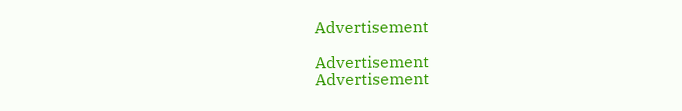Advertisement

Advertisement
Advertisement